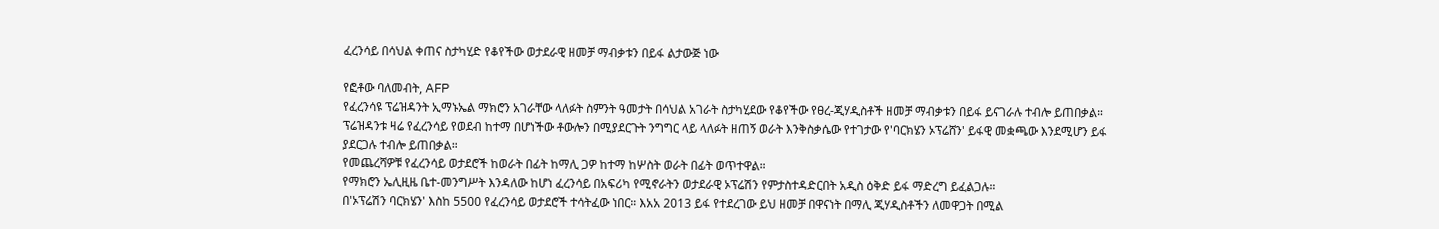ፈረንሳይ በሳህል ቀጠና ስታካሂድ የቆየችው ወታደራዊ ዘመቻ ማብቃቱን በይፋ ልታውጅ ነው

የፎቶው ባለመብት, AFP
የፈረንሳዩ ፕሬዝዳንት ኢማኑኤል ማክሮን አገራቸው ላለፉት ስምንት ዓመታት በሳህል አገራት ስታካሂደው የቆየችው የፀረ-ጂሃዲስቶች ዘመቻ ማብቃቱን በይፋ ይናገራሉ ተብሎ ይጠበቃል።
ፕሬዝዳንቱ ዛሬ የፈረንሳይ የወደብ ከተማ በሆነችው ቶውሎን በሚያደርጉት ንግግር ላይ ላለፉት ዘጠኝ ወራት እንቅስቃሴው የተገታው የ'ባርክሄን ኦፕሬሸን' ይፋዊ መቋጫው እንደሚሆን ይፋ ያደርጋሉ ተብሎ ይጠበቃል።
የመጨረሻዎቹ የፈረንሳይ ወታደሮች ከወራት በፊት ከማሊ ጋዎ ከተማ ከሦስት ወራት በፊት ወጥተዋል።
የማክሮን ኤሊዚዜ ቤተ-መንግሥት እንዳለው ከሆነ ፈረንሳይ በአፍሪካ የሚኖራትን ወታደራዊ ኦፕሬሽን የምታስተዳድርበት አዲስ ዕቅድ ይፋ ማድረግ ይፈልጋሉ።
በ'ኦፕሬሽን ባርክሄን' እስከ 5500 የፈረንሳይ ወታደሮች ተሳትፈው ነበር። እአአ 2013 ይፋ የተደረገው ይህ ዘመቻ በዋናነት በማሊ ጂሃዲስቶችን ለመዋጋት በሚል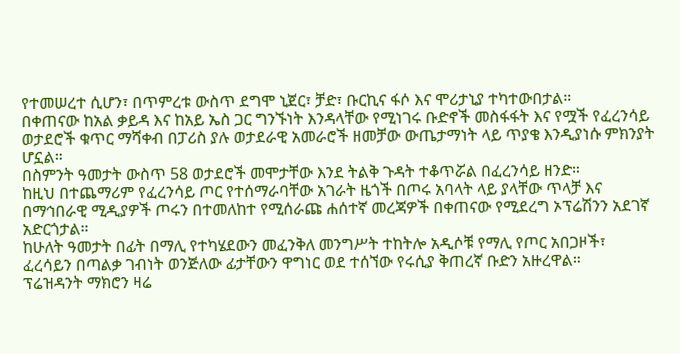የተመሠረተ ሲሆን፣ በጥምረቱ ውስጥ ደግሞ ኒጀር፣ ቻድ፣ ቡርኪና ፋሶ እና ሞሪታኒያ ተካተውበታል።
በቀጠናው ከአል ቃይዳ እና ከአይ ኤስ ጋር ግንኙነት እንዳላቸው የሚነገሩ ቡድኖች መስፋፋት እና የሟች የፈረንሳይ ወታደሮች ቁጥር ማሻቀብ በፓሪስ ያሉ ወታደራዊ አመራሮች ዘመቻው ውጤታማነት ላይ ጥያቄ እንዲያነሱ ምክንያት ሆኗል።
በስምንት ዓመታት ውስጥ 58 ወታደሮች መሞታቸው እንደ ትልቅ ጉዳት ተቆጥሯል በፈረንሳይ ዘንድ።
ከዚህ በተጨማሪም የፈረንሳይ ጦር የተሰማራባቸው አገራት ዜጎች በጦሩ አባላት ላይ ያላቸው ጥላቻ እና በማኅበራዊ ሚዲያዎች ጦሩን በተመለከተ የሚሰራጩ ሐሰተኛ መረጃዎች በቀጠናው የሚደረግ ኦፕሬሽንን አደገኛ አድርጎታል።
ከሁለት ዓመታት በፊት በማሊ የተካሄደውን መፈንቅለ መንግሥት ተከትሎ አዲሶቹ የማሊ የጦር አበጋዞች፣ ፈረሳይን በጣልቃ ገብነት ወንጅለው ፊታቸውን ዋግነር ወደ ተሰኘው የሩሲያ ቅጠረኛ ቡድን አዙረዋል።
ፕሬዝዳንት ማክሮን ዛሬ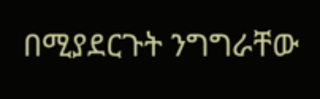በሚያደርጉት ንግግራቸው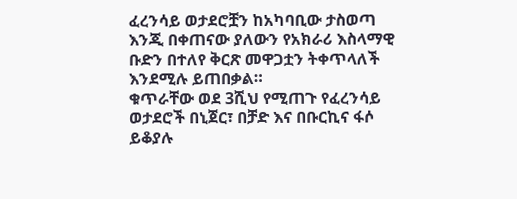ፈረንሳይ ወታደሮቿን ከአካባቢው ታስወጣ እንጂ በቀጠናው ያለውን የአክራሪ እስላማዊ ቡድን በተለየ ቅርጽ መዋጋቷን ትቀጥላለች እንደሚሉ ይጠበቃል።
ቁጥራቸው ወደ 3ሺህ የሚጠጉ የፈረንሳይ ወታደሮች በኒጀር፣ በቻድ እና በቡርኪና ፋሶ ይቆያሉ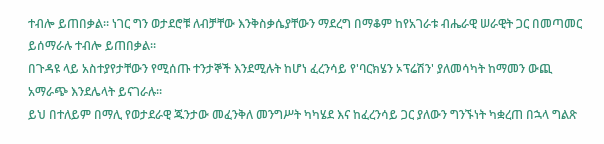ተብሎ ይጠበቃል። ነገር ግን ወታደሮቹ ለብቻቸው እንቅስቃሴያቸውን ማደረግ በማቆም ከየአገራቱ ብሔራዊ ሠራዊት ጋር በመጣመር ይሰማራሉ ተብሎ ይጠበቃል።
በጉዳዩ ላይ አስተያየታቸውን የሚሰጡ ተንታኞች እንደሚሉት ከሆነ ፈረንሳይ የ'ባርክሄን ኦፕሬሽን' ያለመሳካት ከማመን ውጪ አማራጭ እንደሌላት ይናገራሉ።
ይህ በተለይም በማሊ የወታደራዊ ጁንታው መፈንቅለ መንግሥት ካካሄደ እና ከፈረንሳይ ጋር ያለውን ግንኙነት ካቋረጠ በኋላ ግልጽ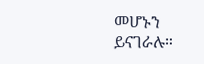መሆኑን ይናገራሉ።